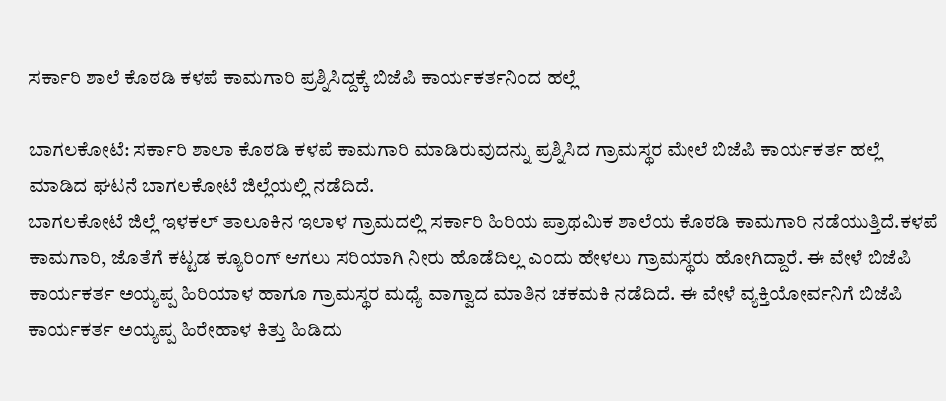ಸರ್ಕಾರಿ ಶಾಲೆ ಕೊಠಡಿ ಕಳಪೆ ಕಾಮಗಾರಿ ಪ್ರಶ್ನಿಸಿದ್ದಕ್ಕೆ ಬಿಜೆಪಿ ಕಾರ್ಯಕರ್ತನಿಂದ ಹಲ್ಲೆ

ಬಾಗಲಕೋಟೆ: ಸರ್ಕಾರಿ ಶಾಲಾ ಕೊಠಡಿ ಕಳಪೆ ಕಾಮಗಾರಿ ಮಾಡಿರುವುದನ್ನು ಪ್ರಶ್ನಿಸಿದ ಗ್ರಾಮಸ್ಥರ ಮೇಲೆ ಬಿಜೆಪಿ ಕಾರ್ಯಕರ್ತ ಹಲ್ಲೆ ಮಾಡಿದ ಘಟನೆ ಬಾಗಲಕೋಟೆ ಜಿಲ್ಲೆಯಲ್ಲಿ ನಡೆದಿದೆ.
ಬಾಗಲಕೋಟೆ ಜಿಲ್ಲೆ ಇಳಕಲ್ ತಾಲೂಕಿನ ಇಲಾಳ ಗ್ರಾಮದಲ್ಲಿ ಸರ್ಕಾರಿ ಹಿರಿಯ ಪ್ರಾಥಮಿಕ ಶಾಲೆಯ ಕೊಠಡಿ ಕಾಮಗಾರಿ ನಡೆಯುತ್ತಿದೆ.ಕಳಪೆ ಕಾಮಗಾರಿ, ಜೊತೆಗೆ ಕಟ್ಟಡ ಕ್ಯೂರಿಂಗ್ ಆಗಲು ಸರಿಯಾಗಿ ನೀರು ಹೊಡೆದಿಲ್ಲ ಎಂದು ಹೇಳಲು ಗ್ರಾಮಸ್ಥರು ಹೋಗಿದ್ದಾರೆ. ಈ ವೇಳೆ ಬಿಜೆಪಿ ಕಾರ್ಯಕರ್ತ ಅಯ್ಯಪ್ಪ ಹಿರಿಯಾಳ ಹಾಗೂ ಗ್ರಾಮಸ್ಥರ ಮಧ್ಯೆ ವಾಗ್ವಾದ ಮಾತಿನ ಚಕಮಕಿ ನಡೆದಿದೆ. ಈ ವೇಳೆ ವ್ಯಕ್ತಿಯೋರ್ವನಿಗೆ ಬಿಜೆಪಿ ಕಾರ್ಯಕರ್ತ ಅಯ್ಯಪ್ಪ ಹಿರೇಹಾಳ ಕಿತ್ತು ಹಿಡಿದು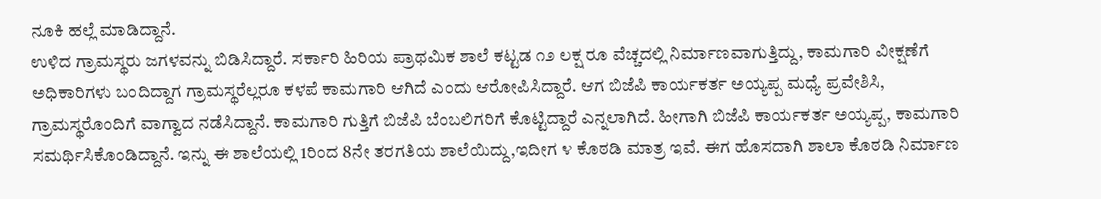ನೂಕಿ ಹಲ್ಲೆ ಮಾಡಿದ್ದಾನೆ.
ಉಳಿದ ಗ್ರಾಮಸ್ಥರು ಜಗಳವನ್ನು ಬಿಡಿಸಿದ್ದಾರೆ. ಸರ್ಕಾರಿ ಹಿರಿಯ ಪ್ರಾಥಮಿಕ ಶಾಲೆ ಕಟ್ಟಡ ೧೨ ಲಕ್ಷ ರೂ ವೆಚ್ಚದಲ್ಲಿ ನಿರ್ಮಾಣವಾಗುತ್ತಿದ್ದು, ಕಾಮಗಾರಿ ವೀಕ್ಷಣೆಗೆ ಅಧಿಕಾರಿಗಳು ಬಂದಿದ್ದಾಗ ಗ್ರಾಮಸ್ಥರೆಲ್ಲರೂ ಕಳಪೆ ಕಾಮಗಾರಿ ಆಗಿದೆ ಎಂದು ಆರೋಪಿಸಿದ್ದಾರೆ. ಆಗ ಬಿಜೆಪಿ ಕಾರ್ಯಕರ್ತ ಅಯ್ಯಪ್ಪ ಮಧ್ಯೆ ಪ್ರವೇಶಿಸಿ, ಗ್ರಾಮಸ್ಥರೊಂದಿಗೆ ವಾಗ್ವಾದ ನಡೆಸಿದ್ದಾನೆ. ಕಾಮಗಾರಿ ಗುತ್ತಿಗೆ ಬಿಜೆಪಿ ಬೆಂಬಲಿಗರಿಗೆ ಕೊಟ್ಟಿದ್ದಾರೆ ಎನ್ನಲಾಗಿದೆ. ಹೀಗಾಗಿ ಬಿಜೆಪಿ ಕಾರ್ಯಕರ್ತ ಅಯ್ಯಪ್ಪ, ಕಾಮಗಾರಿ ಸಮರ್ಥಿಸಿಕೊಂಡಿದ್ದಾನೆ. ಇನ್ನು ಈ ಶಾಲೆಯಲ್ಲಿ 1ರಿಂದ 8ನೇ ತರಗತಿಯ ಶಾಲೆಯಿದ್ದು,ಇದೀಗ ೪ ಕೊಠಡಿ ಮಾತ್ರ ಇವೆ. ಈಗ ಹೊಸದಾಗಿ ಶಾಲಾ ಕೊಠಡಿ ನಿರ್ಮಾಣ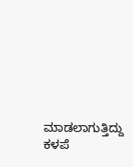ಮಾಡಲಾಗುತ್ತಿದ್ದು ಕಳಪೆ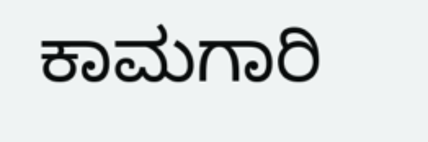ಕಾಮಗಾರಿ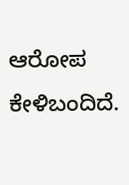ಆರೋಪ ಕೇಳಿಬಂದಿದೆ.